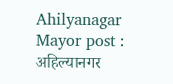Ahilyanagar Mayor post : अहिल्यानगर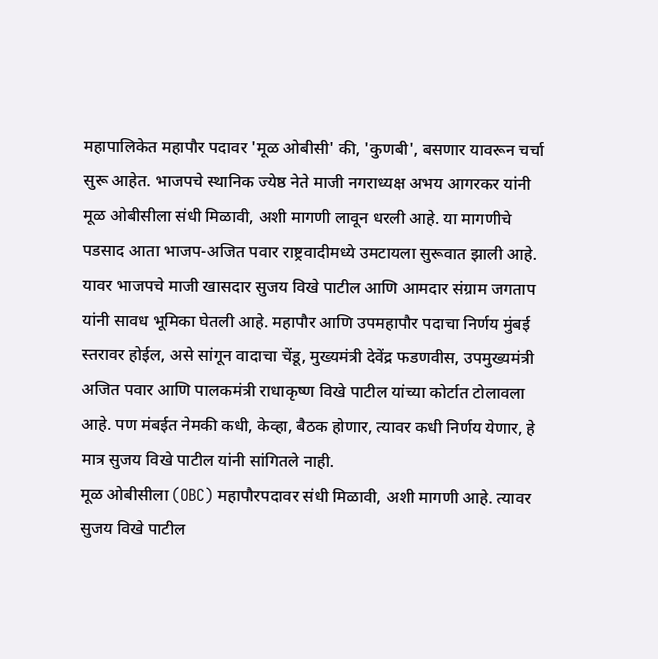महापालिकेत महापौर पदावर 'मूळ ओबीसी' की, 'कुणबी', बसणार यावरून चर्चा सुरू आहेत. भाजपचे स्थानिक ज्येष्ठ नेते माजी नगराध्यक्ष अभय आगरकर यांनी मूळ ओबीसीला संधी मिळावी, अशी मागणी लावून धरली आहे. या मागणीचे पडसाद आता भाजप-अजित पवार राष्ट्रवादीमध्ये उमटायला सुरूवात झाली आहे.
यावर भाजपचे माजी खासदार सुजय विखे पाटील आणि आमदार संग्राम जगताप यांनी सावध भूमिका घेतली आहे. महापौर आणि उपमहापौर पदाचा निर्णय मुंबई स्तरावर होईल, असे सांगून वादाचा चेंडू, मुख्यमंत्री देवेंद्र फडणवीस, उपमुख्यमंत्री अजित पवार आणि पालकमंत्री राधाकृष्ण विखे पाटील यांच्या कोर्टात टोलावला आहे. पण मंबईत नेमकी कधी, केव्हा, बैठक होणार, त्यावर कधी निर्णय येणार, हे मात्र सुजय विखे पाटील यांनी सांगितले नाही.
मूळ ओबीसीला (OBC) महापौरपदावर संधी मिळावी, अशी मागणी आहे. त्यावर सुजय विखे पाटील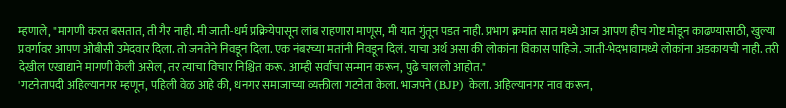म्हणाले, "मागणी करत बसतात, ती गैर नाही. मी जाती-धर्म प्रक्रियेपासून लांब राहणारा माणूस, मी यात गुंतून पडत नाही. प्रभाग क्रमांत सात मध्ये आज आपण हीच गोष्ट मोडून काढण्यासाठी, खुल्या प्रवर्गावर आपण ओबीसी उमेदवार दिला. तो जनतेने निवडून दिला. एक नंबरच्या मतांनी निवडून दिलं. याचा अर्थ असा की लोकांना विकास पाहिजे. जाती-भेदभावामध्ये लोकांना अडकायची नाही. तरी देखील एखाद्याने मागणी केली असेल, तर त्याचा विचार निश्चित करू. आम्ही सर्वांचा सन्मान करून, पुढे चाललो आहोत."
'गटनेतापदी अहिल्यानगर म्हणून, पहिली वेळ आहे की, धनगर समाजाच्या व्यक्तीला गटनेता केला. भाजपने (BJP) केला. अहिल्यानगर नाव करून,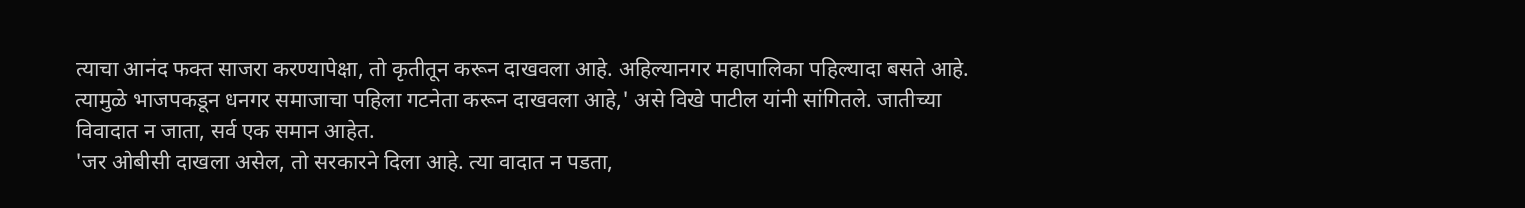त्याचा आनंद फक्त साजरा करण्यापेक्षा, तो कृतीतून करून दाखवला आहे. अहिल्यानगर महापालिका पहिल्यादा बसते आहे. त्यामुळे भाजपकडून धनगर समाजाचा पहिला गटनेता करून दाखवला आहे,' असे विखे पाटील यांनी सांगितले. जातीच्या विवादात न जाता, सर्व एक समान आहेत.
'जर ओबीसी दाखला असेल, तो सरकारने दिला आहे. त्या वादात न पडता,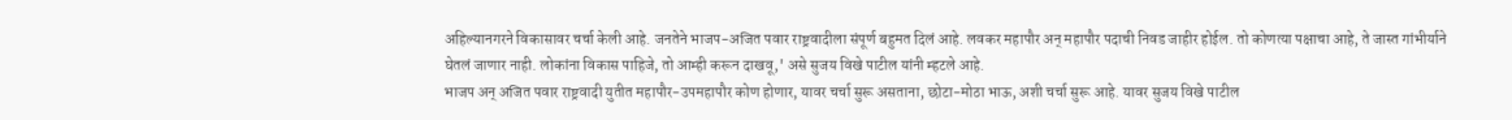अहिल्यानगरने विकासावर चर्चा केली आहे. जनतेने भाजप-अजित पवार राष्ट्रवादीला संपूर्ण बहुमत दिलं आहे. लवकर महापौर अन् महापौर पदाची निवड जाहीर होईल. तो कोणत्या पक्षाचा आहे, ते जास्त गांभीर्याने घेतलं जाणार नाही. लोकांना विकास पाहिजे, तो आम्ही करून दाखवू,' असे सुजय विखे पाटील यांनी म्हटले आहे.
भाजप अन् अजित पवार राष्ट्रवादी युतीत महापौर-उपमहापौर कोण होणार, यावर चर्चा सुरू असताना, छोटा-मोठा भाऊ, अशी चर्चा सुरू आहे. यावर सुजय विखे पाटील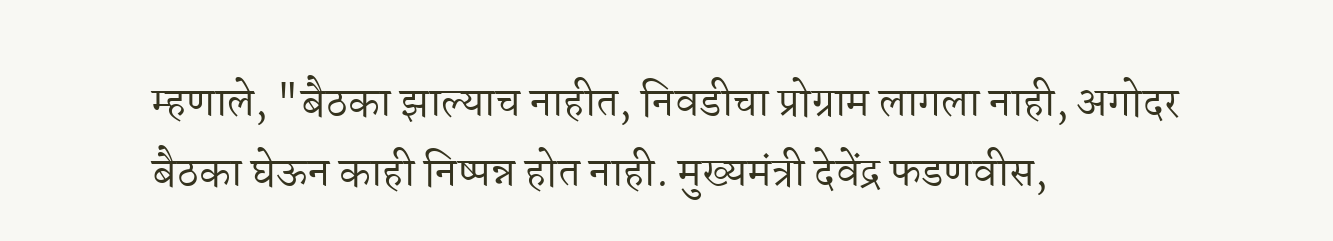म्हणाले, "बैठका झाल्याच नाहीत, निवडीचा प्रोग्राम लागला नाही, अगोदर बैठका घेऊन काही निष्पन्न होत नाही. मुख्यमंत्री देवेंद्र फडणवीस,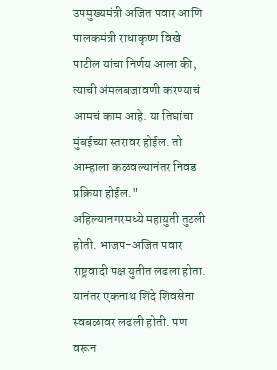उपमुख्यमंत्री अजित पवार आणि पालकमंत्री राधाकृष्ण विखे पाटील यांचा निर्णय आला की, त्याची अंमलबजावणी करण्याचं आमचं काम आहे. या तिघांचा मुंबईच्या स्तरावर होईल. तो आम्हाला कळवल्यानंतर निवड प्रक्रिया होईल."
अहिल्यानगरमध्ये महायुती तुटली होती. भाजप-अजित पवार राष्ट्रवादी पक्ष युतीत लढला होता. यानंतर एकनाथ शिंदे शिवसेना स्वबळावर लढली होती. पण वरून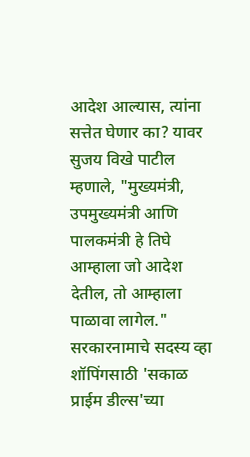आदेश आल्यास, त्यांना सत्तेत घेणार का? यावर सुजय विखे पाटील म्हणाले, "मुख्यमंत्री, उपमुख्यमंत्री आणि पालकमंत्री हे तिघे आम्हाला जो आदेश देतील, तो आम्हाला पाळावा लागेल."
सरकारनामाचे सदस्य व्हा
शॉपिंगसाठी 'सकाळ प्राईम डील्स'च्या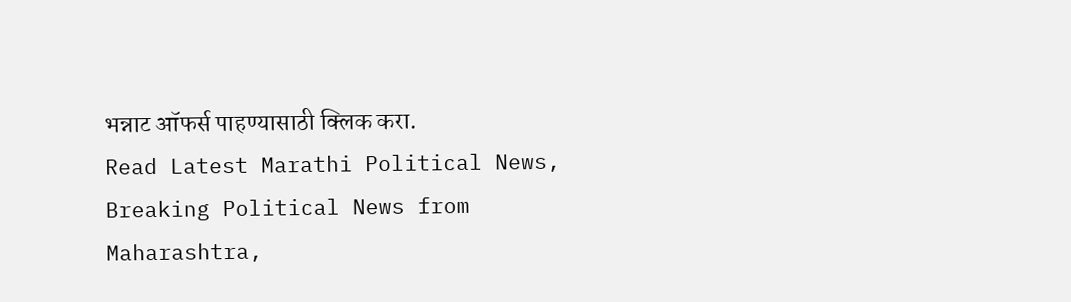भन्नाट ऑफर्स पाहण्यासाठी क्लिक करा.
Read Latest Marathi Political News, Breaking Political News from Maharashtra,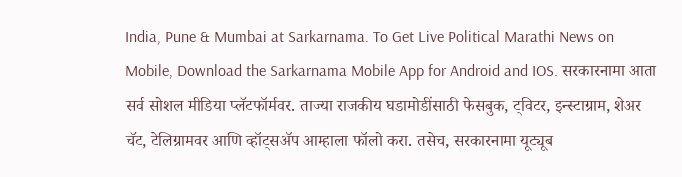India, Pune & Mumbai at Sarkarnama. To Get Live Political Marathi News on Mobile, Download the Sarkarnama Mobile App for Android and IOS. सरकारनामा आता सर्व सोशल मीडिया प्लॅटफॉर्मवर. ताज्या राजकीय घडामोडींसाठी फेसबुक, ट्विटर, इन्स्टाग्राम, शेअर चॅट, टेलिग्रामवर आणि व्हॉट्सॲप आम्हाला फॉलो करा. तसेच, सरकारनामा यूट्यूब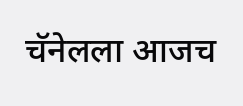चॅनेलला आजच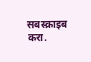सबस्क्राइब करा.